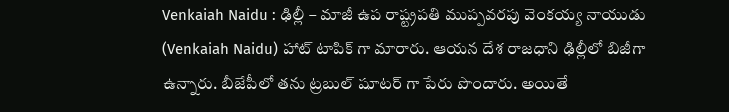Venkaiah Naidu : ఢిల్లీ – మాజీ ఉప రాష్ట్రపతి ముప్పవరపు వెంకయ్య నాయుడు (Venkaiah Naidu) హాట్ టాపిక్ గా మారారు. ఆయన దేశ రాజధాని ఢిల్లీలో బిజీగా ఉన్నారు. బీజేపీలో తను ట్రబుల్ షూటర్ గా పేరు పొందారు. అయితే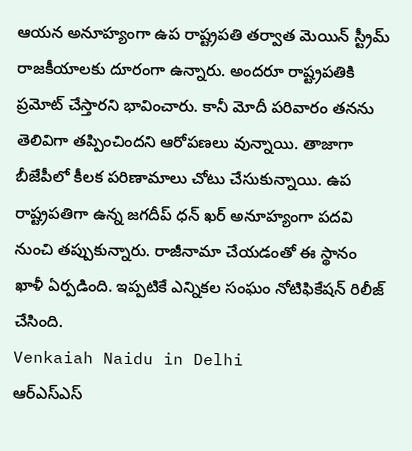ఆయన అనూహ్యంగా ఉప రాష్ట్రపతి తర్వాత మెయిన్ స్ట్రీమ్ రాజకీయాలకు దూరంగా ఉన్నారు. అందరూ రాష్ట్రపతికి ప్రమోట్ చేస్తారని భావించారు. కానీ మోదీ పరివారం తనను తెలివిగా తప్పించిందని ఆరోపణలు వున్నాయి. తాజాగా బీజేపీలో కీలక పరిణామాలు చోటు చేసుకున్నాయి. ఉప రాష్ట్రపతిగా ఉన్న జగదీప్ ధన్ ఖర్ అనూహ్యంగా పదవి నుంచి తప్పుకున్నారు. రాజీనామా చేయడంతో ఈ స్థానం ఖాళీ ఏర్పడింది. ఇప్పటికే ఎన్నికల సంఘం నోటిఫికేషన్ రిలీజ్ చేసింది.
Venkaiah Naidu in Delhi
ఆర్ఎస్ఎస్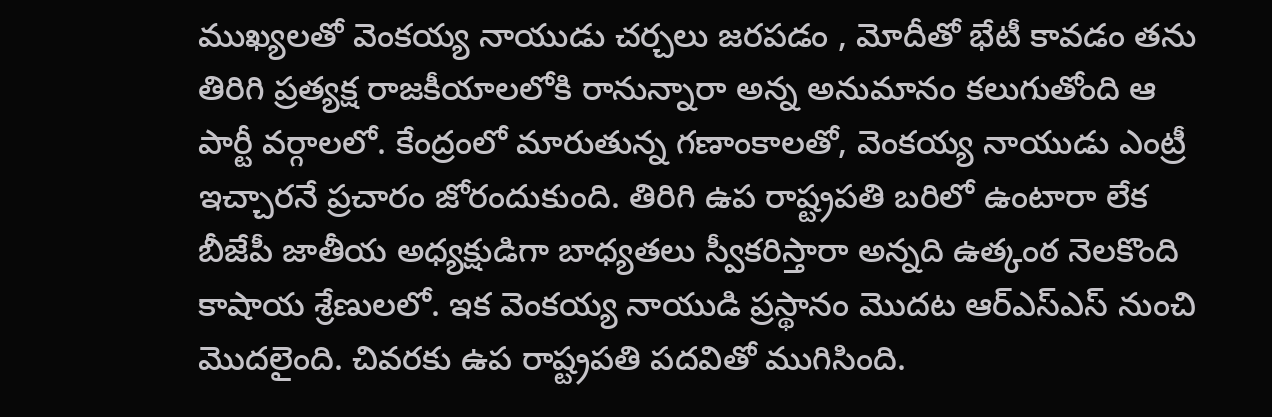ముఖ్యలతో వెంకయ్య నాయుడు చర్చలు జరపడం , మోదీతో భేటీ కావడం తను తిరిగి ప్రత్యక్ష రాజకీయాలలోకి రానున్నారా అన్న అనుమానం కలుగుతోంది ఆ పార్టీ వర్గాలలో. కేంద్రంలో మారుతున్న గణాంకాలతో, వెంకయ్య నాయుడు ఎంట్రీ ఇచ్చారనే ప్రచారం జోరందుకుంది. తిరిగి ఉప రాష్ట్రపతి బరిలో ఉంటారా లేక బీజేపీ జాతీయ అధ్యక్షుడిగా బాధ్యతలు స్వీకరిస్తారా అన్నది ఉత్కంఠ నెలకొంది కాషాయ శ్రేణులలో. ఇక వెంకయ్య నాయుడి ప్రస్థానం మొదట ఆర్ఎస్ఎస్ నుంచి మొదలైంది. చివరకు ఉప రాష్ట్రపతి పదవితో ముగిసింది.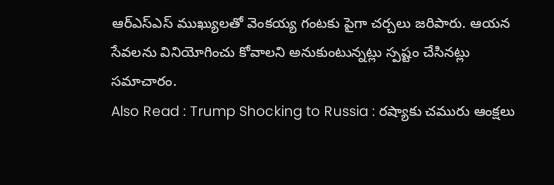ఆర్ఎస్ఎస్ ముఖ్యులతో వెంకయ్య గంటకు పైగా చర్చలు జరిపారు. ఆయన సేవలను వినియోగించు కోవాలని అనుకుంటున్నట్లు స్పష్టం చేసినట్లు సమాచారం.
Also Read : Trump Shocking to Russia : రష్యాకు చమురు ఆంక్షలు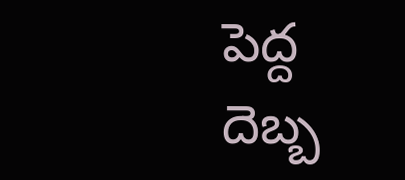పెద్ద దెబ్బ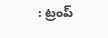: ట్రంప్